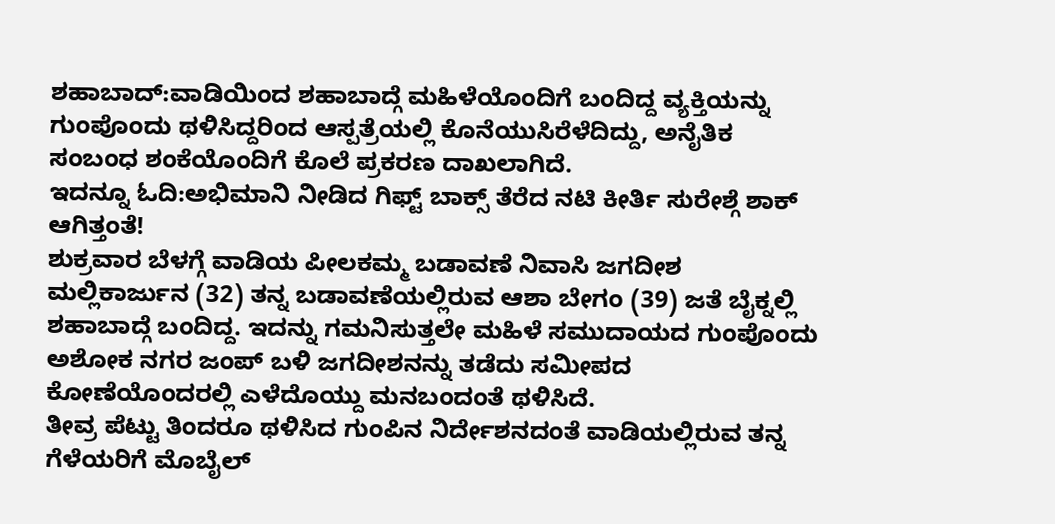ಶಹಾಬಾದ್:ವಾಡಿಯಿಂದ ಶಹಾಬಾದ್ಗೆ ಮಹಿಳೆಯೊಂದಿಗೆ ಬಂದಿದ್ದ ವ್ಯಕ್ತಿಯನ್ನು ಗುಂಪೊಂದು ಥಳಿಸಿದ್ದರಿಂದ ಆಸ್ಪತ್ರೆಯಲ್ಲಿ ಕೊನೆಯುಸಿರೆಳೆದಿದ್ದು, ಅನೈತಿಕ ಸಂಬಂಧ ಶಂಕೆಯೊಂದಿಗೆ ಕೊಲೆ ಪ್ರಕರಣ ದಾಖಲಾಗಿದೆ.
ಇದನ್ನೂ ಓದಿ:ಅಭಿಮಾನಿ ನೀಡಿದ ಗಿಫ್ಟ್ ಬಾಕ್ಸ್ ತೆರೆದ ನಟಿ ಕೀರ್ತಿ ಸುರೇಶ್ಗೆ ಶಾಕ್ ಆಗಿತ್ತಂತೆ!
ಶುಕ್ರವಾರ ಬೆಳಗ್ಗೆ ವಾಡಿಯ ಪೀಲಕಮ್ಮ ಬಡಾವಣೆ ನಿವಾಸಿ ಜಗದೀಶ ಮಲ್ಲಿಕಾರ್ಜುನ (32) ತನ್ನ ಬಡಾವಣೆಯಲ್ಲಿರುವ ಆಶಾ ಬೇಗಂ (39) ಜತೆ ಬೈಕ್ನಲ್ಲಿ ಶಹಾಬಾದ್ಗೆ ಬಂದಿದ್ದ. ಇದನ್ನು ಗಮನಿಸುತ್ತಲೇ ಮಹಿಳೆ ಸಮುದಾಯದ ಗುಂಪೊಂದು ಅಶೋಕ ನಗರ ಜಂಪ್ ಬಳಿ ಜಗದೀಶನನ್ನು ತಡೆದು ಸಮೀಪದ ಕೋಣೆಯೊಂದರಲ್ಲಿ ಎಳೆದೊಯ್ದು ಮನಬಂದಂತೆ ಥಳಿಸಿದೆ.
ತೀವ್ರ ಪೆಟ್ಟು ತಿಂದರೂ ಥಳಿಸಿದ ಗುಂಪಿನ ನಿರ್ದೇಶನದಂತೆ ವಾಡಿಯಲ್ಲಿರುವ ತನ್ನ ಗೆಳೆಯರಿಗೆ ಮೊಬೈಲ್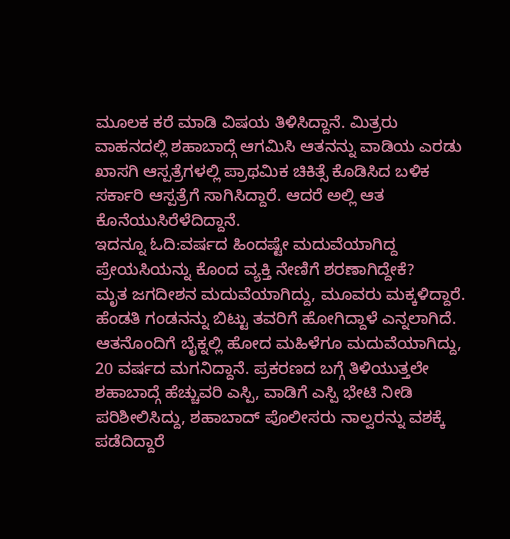ಮೂಲಕ ಕರೆ ಮಾಡಿ ವಿಷಯ ತಿಳಿಸಿದ್ದಾನೆ. ಮಿತ್ರರು ವಾಹನದಲ್ಲಿ ಶಹಾಬಾದ್ಗೆ ಆಗಮಿಸಿ ಆತನನ್ನು ವಾಡಿಯ ಎರಡು ಖಾಸಗಿ ಆಸ್ಪತ್ರೆಗಳಲ್ಲಿ ಪ್ರಾಥಮಿಕ ಚಿಕಿತ್ಸೆ ಕೊಡಿಸಿದ ಬಳಿಕ ಸರ್ಕಾರಿ ಆಸ್ಪತ್ರೆಗೆ ಸಾಗಿಸಿದ್ದಾರೆ. ಆದರೆ ಅಲ್ಲಿ ಆತ ಕೊನೆಯುಸಿರೆಳೆದಿದ್ದಾನೆ.
ಇದನ್ನೂ ಓದಿ:ವರ್ಷದ ಹಿಂದಷ್ಟೇ ಮದುವೆಯಾಗಿದ್ದ ಪ್ರೇಯಸಿಯನ್ನು ಕೊಂದ ವ್ಯಕ್ತಿ ನೇಣಿಗೆ ಶರಣಾಗಿದ್ದೇಕೆ?
ಮೃತ ಜಗದೀಶನ ಮದುವೆಯಾಗಿದ್ದು, ಮೂವರು ಮಕ್ಕಳಿದ್ದಾರೆ. ಹೆಂಡತಿ ಗಂಡನನ್ನು ಬಿಟ್ಟು ತವರಿಗೆ ಹೋಗಿದ್ದಾಳೆ ಎನ್ನಲಾಗಿದೆ. ಆತನೊಂದಿಗೆ ಬೈಕ್ನಲ್ಲಿ ಹೋದ ಮಹಿಳೆಗೂ ಮದುವೆಯಾಗಿದ್ದು, 20 ವರ್ಷದ ಮಗನಿದ್ದಾನೆ. ಪ್ರಕರಣದ ಬಗ್ಗೆ ತಿಳಿಯುತ್ತಲೇ ಶಹಾಬಾದ್ಗೆ ಹೆಚ್ಚುವರಿ ಎಸ್ಪಿ, ವಾಡಿಗೆ ಎಸ್ಪಿ ಭೇಟಿ ನೀಡಿ ಪರಿಶೀಲಿಸಿದ್ದು, ಶಹಾಬಾದ್ ಪೊಲೀಸರು ನಾಲ್ವರನ್ನು ವಶಕ್ಕೆ ಪಡೆದಿದ್ದಾರೆ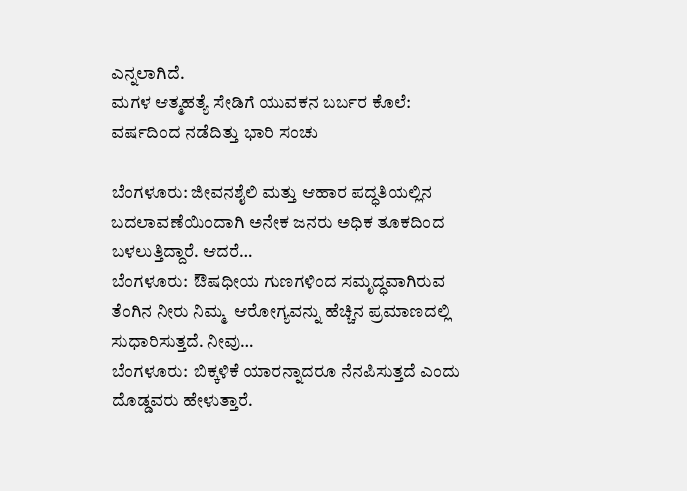ಎನ್ನಲಾಗಿದೆ.
ಮಗಳ ಆತ್ಮಹತ್ಯೆ ಸೇಡಿಗೆ ಯುವಕನ ಬರ್ಬರ ಕೊಲೆ: ವರ್ಷದಿಂದ ನಡೆದಿತ್ತು ಭಾರಿ ಸಂಚು

ಬೆಂಗಳೂರು: ಜೀವನಶೈಲಿ ಮತ್ತು ಆಹಾರ ಪದ್ಧತಿಯಲ್ಲಿನ ಬದಲಾವಣೆಯಿಂದಾಗಿ ಅನೇಕ ಜನರು ಅಧಿಕ ತೂಕದಿಂದ ಬಳಲುತ್ತಿದ್ದಾರೆ. ಆದರೆ…
ಬೆಂಗಳೂರು:  ಔಷಧೀಯ ಗುಣಗಳಿಂದ ಸಮೃದ್ಧವಾಗಿರುವ ತೆಂಗಿನ ನೀರು ನಿಮ್ಮ  ಆರೋಗ್ಯವನ್ನು ಹೆಚ್ಚಿನ ಪ್ರಮಾಣದಲ್ಲಿ ಸುಧಾರಿಸುತ್ತದೆ. ನೀವು…
ಬೆಂಗಳೂರು:  ಬಿಕ್ಕಳಿಕೆ ಯಾರನ್ನಾದರೂ ನೆನಪಿಸುತ್ತದೆ ಎಂದು ದೊಡ್ಡವರು ಹೇಳುತ್ತಾರೆ.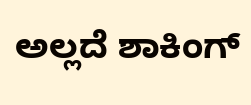ಅಲ್ಲದೆ ಶಾಕಿಂಗ್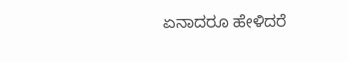ಏನಾದರೂ ಹೇಳಿದರೆ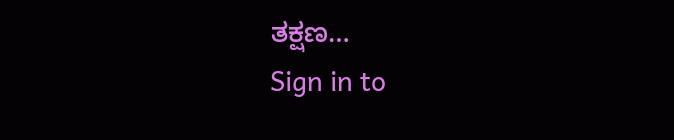ತಕ್ಷಣ…
Sign in to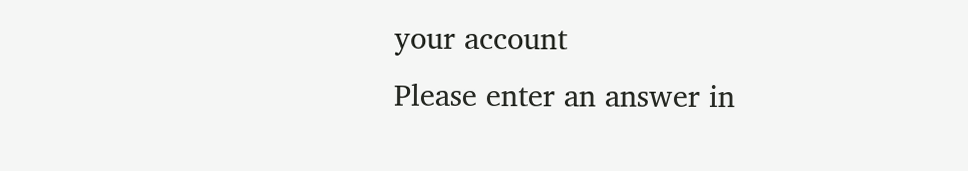your account
Please enter an answer in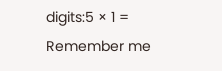digits:5 × 1 =
Remember me